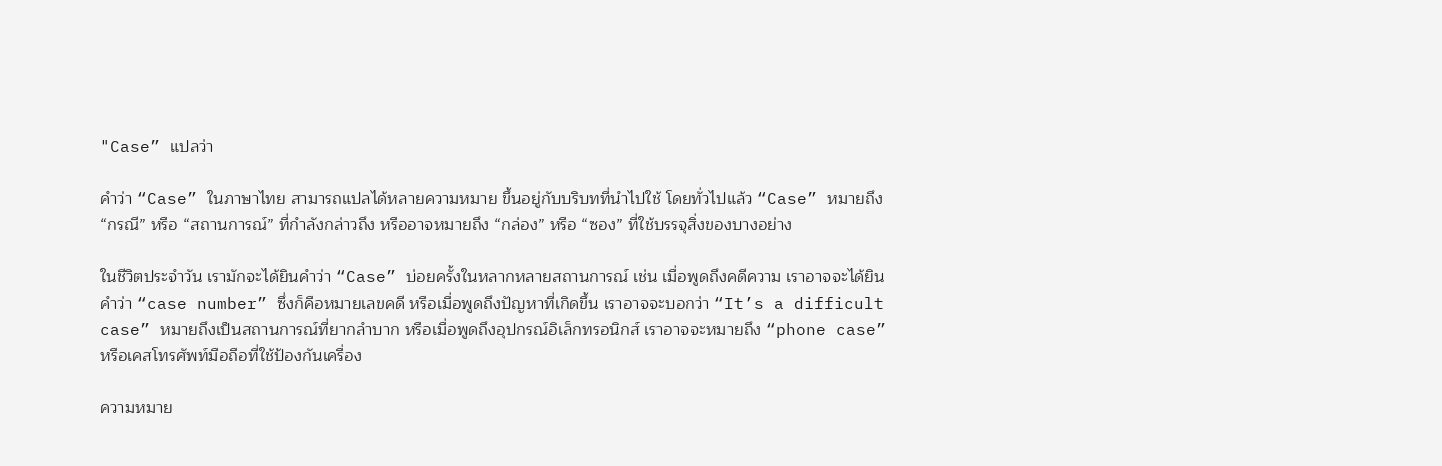"Case” แปลว่า

คำว่า “Case” ในภาษาไทย สามารถแปลได้หลายความหมาย ขึ้นอยู่กับบริบทที่นำไปใช้ โดยทั่วไปแล้ว “Case” หมายถึง “กรณี” หรือ “สถานการณ์” ที่กำลังกล่าวถึง หรืออาจหมายถึง “กล่อง” หรือ “ซอง” ที่ใช้บรรจุสิ่งของบางอย่าง

ในชีวิตประจำวัน เรามักจะได้ยินคำว่า “Case” บ่อยครั้งในหลากหลายสถานการณ์ เช่น เมื่อพูดถึงคดีความ เราอาจจะได้ยินคำว่า “case number” ซึ่งก็คือหมายเลขคดี หรือเมื่อพูดถึงปัญหาที่เกิดขึ้น เราอาจจะบอกว่า “It’s a difficult case” หมายถึงเป็นสถานการณ์ที่ยากลำบาก หรือเมื่อพูดถึงอุปกรณ์อิเล็กทรอนิกส์ เราอาจจะหมายถึง “phone case” หรือเคสโทรศัพท์มือถือที่ใช้ป้องกันเครื่อง

ความหมาย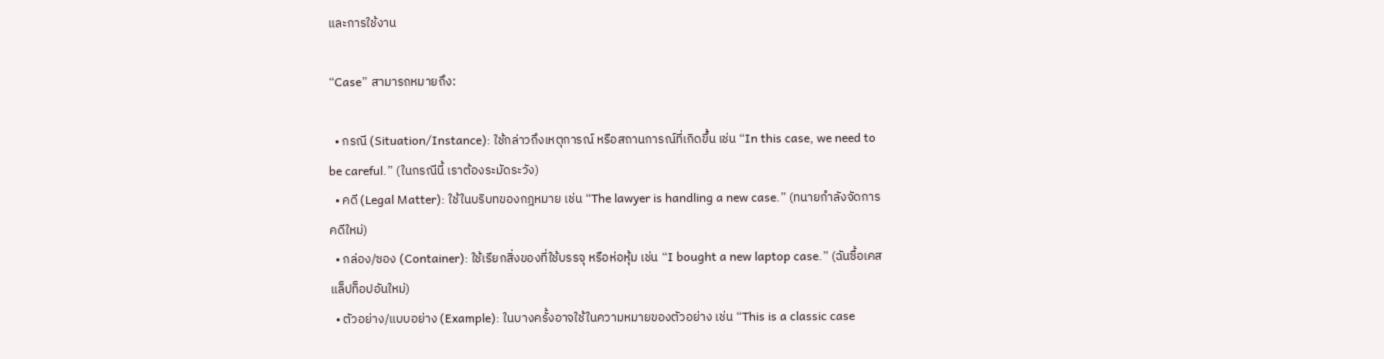และการใช้งาน

“Case” สามารถหมายถึง:

  • กรณี (Situation/Instance): ใช้กล่าวถึงเหตุการณ์ หรือสถานการณ์ที่เกิดขึ้น เช่น “In this case, we need to be careful.” (ในกรณีนี้ เราต้องระมัดระวัง)
  • คดี (Legal Matter): ใช้ในบริบทของกฎหมาย เช่น “The lawyer is handling a new case.” (ทนายกำลังจัดการคดีใหม่)
  • กล่อง/ซอง (Container): ใช้เรียกสิ่งของที่ใช้บรรจุ หรือห่อหุ้ม เช่น “I bought a new laptop case.” (ฉันซื้อเคสแล็ปท็อปอันใหม่)
  • ตัวอย่าง/แบบอย่าง (Example): ในบางครั้งอาจใช้ในความหมายของตัวอย่าง เช่น “This is a classic case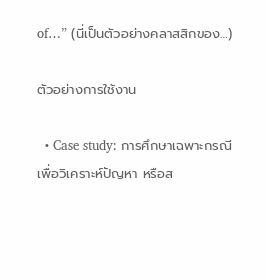of…” (นี่เป็นตัวอย่างคลาสสิกของ…)

ตัวอย่างการใช้งาน

  • Case study: การศึกษาเฉพาะกรณี เพื่อวิเคราะห์ปัญหา หรือส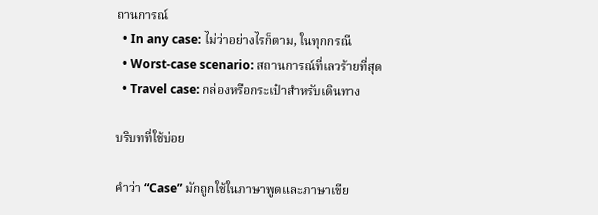ถานการณ์
  • In any case: ไม่ว่าอย่างไรก็ตาม, ในทุกกรณี
  • Worst-case scenario: สถานการณ์ที่เลวร้ายที่สุด
  • Travel case: กล่องหรือกระเป๋าสำหรับเดินทาง

บริบทที่ใช้บ่อย

คำว่า “Case” มักถูกใช้ในภาษาพูดและภาษาเขีย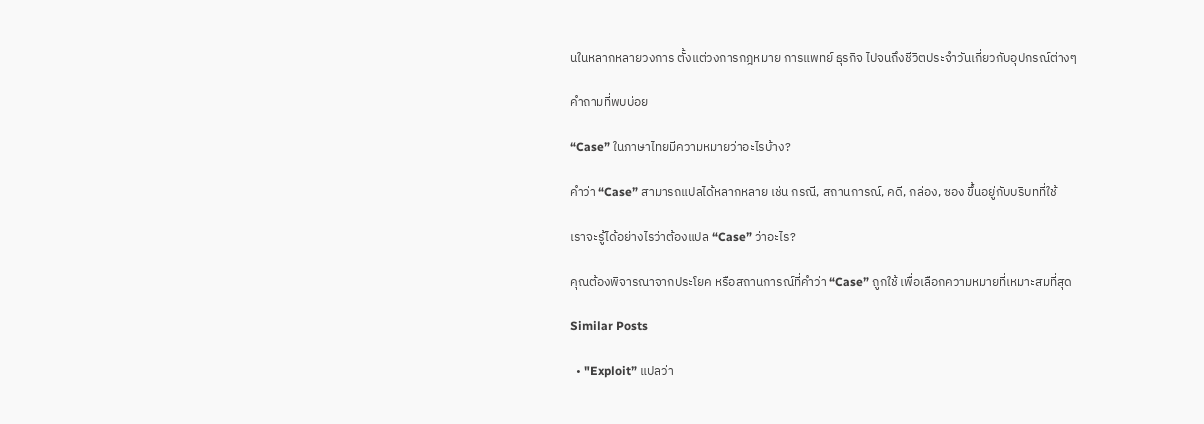นในหลากหลายวงการ ตั้งแต่วงการกฎหมาย การแพทย์ ธุรกิจ ไปจนถึงชีวิตประจำวันเกี่ยวกับอุปกรณ์ต่างๆ

คำถามที่พบบ่อย

“Case” ในภาษาไทยมีความหมายว่าอะไรบ้าง?

คำว่า “Case” สามารถแปลได้หลากหลาย เช่น กรณี, สถานการณ์, คดี, กล่อง, ซอง ขึ้นอยู่กับบริบทที่ใช้

เราจะรู้ได้อย่างไรว่าต้องแปล “Case” ว่าอะไร?

คุณต้องพิจารณาจากประโยค หรือสถานการณ์ที่คำว่า “Case” ถูกใช้ เพื่อเลือกความหมายที่เหมาะสมที่สุด

Similar Posts

  • "Exploit” แปลว่า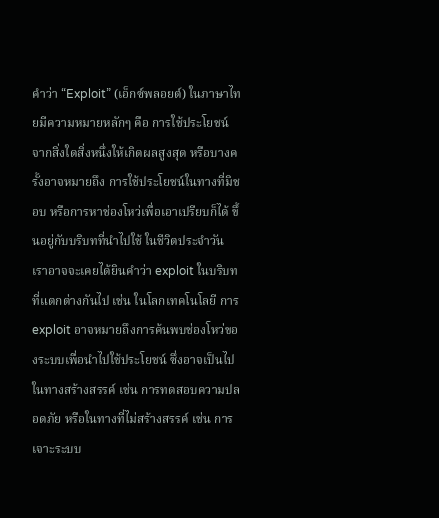คำว่า “Exploit” (เอ็กซ์พลอยต์) ในภาษาไทยมีความหมายหลักๆ คือ การใช้ประโยชน์จากสิ่งใดสิ่งหนึ่งให้เกิดผลสูงสุด หรือบางครั้งอาจหมายถึง การใช้ประโยชน์ในทางที่มิชอบ หรือการหาช่องโหว่เพื่อเอาเปรียบก็ได้ ขึ้นอยู่กับบริบทที่นำไปใช้ ในชีวิตประจำวัน เราอาจจะเคยได้ยินคำว่า exploit ในบริบทที่แตกต่างกันไป เช่น ในโลกเทคโนโลยี การ exploit อาจหมายถึงการค้นพบช่องโหว่ของระบบเพื่อนำไปใช้ประโยชน์ ซึ่งอาจเป็นไปในทางสร้างสรรค์ เช่น การทดสอบความปลอดภัย หรือในทางที่ไม่สร้างสรรค์ เช่น การเจาะระบบ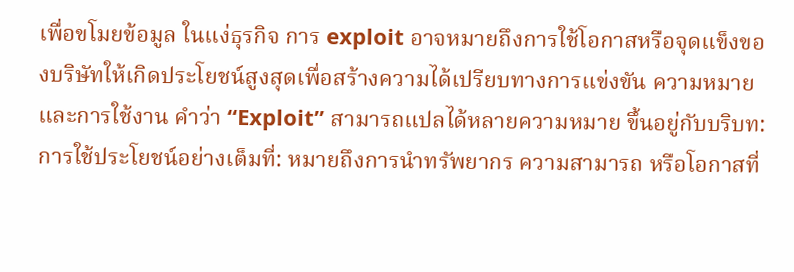เพื่อขโมยข้อมูล ในแง่ธุรกิจ การ exploit อาจหมายถึงการใช้โอกาสหรือจุดแข็งของบริษัทให้เกิดประโยชน์สูงสุดเพื่อสร้างความได้เปรียบทางการแข่งขัน ความหมายและการใช้งาน คำว่า “Exploit” สามารถแปลได้หลายความหมาย ขึ้นอยู่กับบริบท: การใช้ประโยชน์อย่างเต็มที่: หมายถึงการนำทรัพยากร ความสามารถ หรือโอกาสที่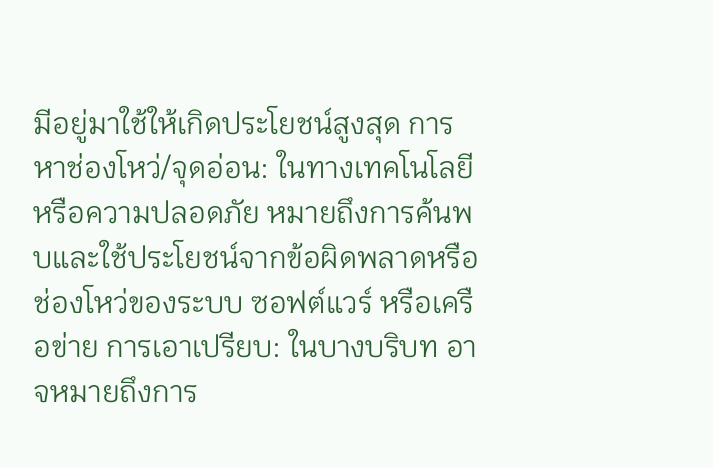มีอยู่มาใช้ให้เกิดประโยชน์สูงสุด การหาช่องโหว่/จุดอ่อน: ในทางเทคโนโลยีหรือความปลอดภัย หมายถึงการค้นพบและใช้ประโยชน์จากข้อผิดพลาดหรือช่องโหว่ของระบบ ซอฟต์แวร์ หรือเครือข่าย การเอาเปรียบ: ในบางบริบท อาจหมายถึงการ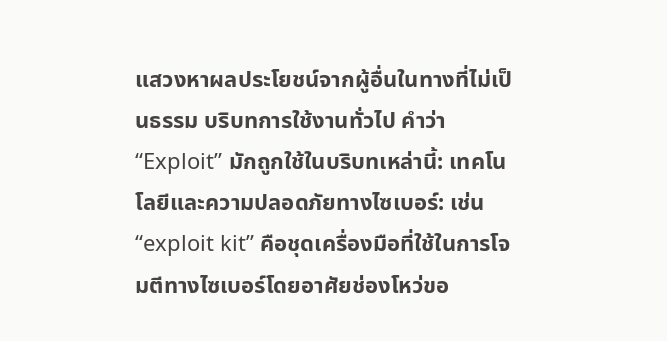แสวงหาผลประโยชน์จากผู้อื่นในทางที่ไม่เป็นธรรม บริบทการใช้งานทั่วไป คำว่า “Exploit” มักถูกใช้ในบริบทเหล่านี้: เทคโนโลยีและความปลอดภัยทางไซเบอร์: เช่น “exploit kit” คือชุดเครื่องมือที่ใช้ในการโจมตีทางไซเบอร์โดยอาศัยช่องโหว่ขอ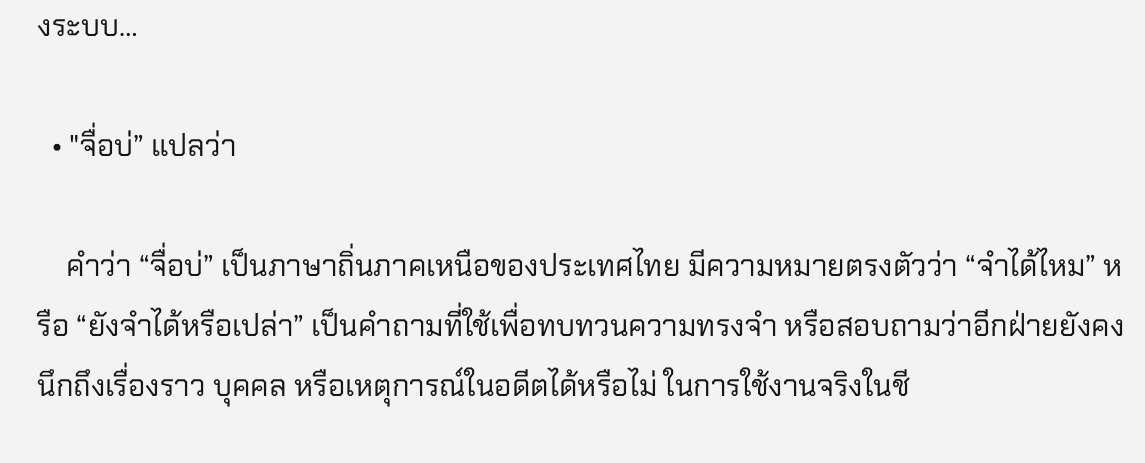งระบบ…

  • "จื่อบ่” แปลว่า

    คำว่า “จื่อบ่” เป็นภาษาถิ่นภาคเหนือของประเทศไทย มีความหมายตรงตัวว่า “จำได้ไหม” หรือ “ยังจำได้หรือเปล่า” เป็นคำถามที่ใช้เพื่อทบทวนความทรงจำ หรือสอบถามว่าอีกฝ่ายยังคงนึกถึงเรื่องราว บุคคล หรือเหตุการณ์ในอดีตได้หรือไม่ ในการใช้งานจริงในชี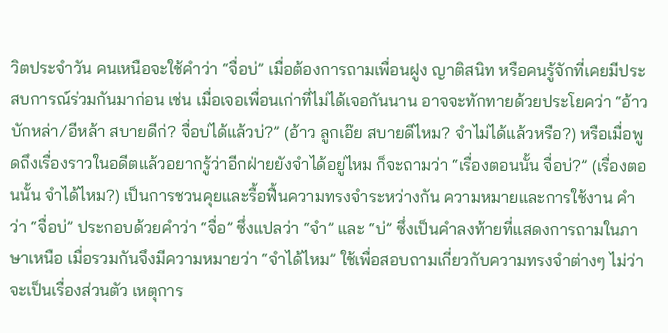วิตประจำวัน คนเหนือจะใช้คำว่า “จื่อบ่” เมื่อต้องการถามเพื่อนฝูง ญาติสนิท หรือคนรู้จักที่เคยมีประสบการณ์ร่วมกันมาก่อน เช่น เมื่อเจอเพื่อนเก่าที่ไม่ได้เจอกันนาน อาจจะทักทายด้วยประโยคว่า “อ้าว บักหล่า/อีหล้า สบายดีก่? จื่อบ่ได้แล้วบ่?” (อ้าว ลูกเอ๊ย สบายดีไหม? จำไม่ได้แล้วหรือ?) หรือเมื่อพูดถึงเรื่องราวในอดีตแล้วอยากรู้ว่าอีกฝ่ายยังจำได้อยู่ไหม ก็จะถามว่า “เรื่องตอนนั้น จื่อบ่?” (เรื่องตอนนั้น จำได้ไหม?) เป็นการชวนคุยและรื้อฟื้นความทรงจำระหว่างกัน ความหมายและการใช้งาน คำว่า “จื่อบ่” ประกอบด้วยคำว่า “จื่อ” ซึ่งแปลว่า “จำ” และ “บ่” ซึ่งเป็นคำลงท้ายที่แสดงการถามในภาษาเหนือ เมื่อรวมกันจึงมีความหมายว่า “จำได้ไหม” ใช้เพื่อสอบถามเกี่ยวกับความทรงจำต่างๆ ไม่ว่าจะเป็นเรื่องส่วนตัว เหตุการ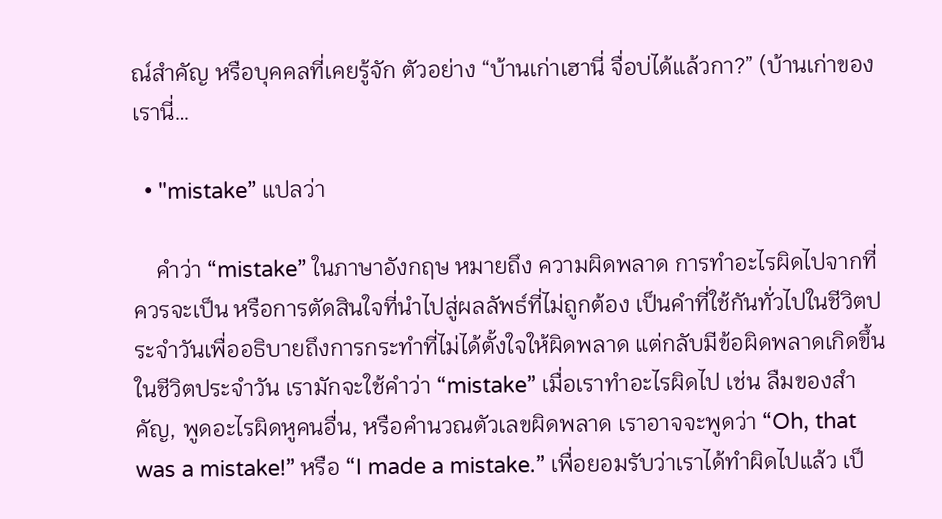ณ์สำคัญ หรือบุคคลที่เคยรู้จัก ตัวอย่าง “บ้านเก่าเฮานี่ จื่อบ่ได้แล้วกา?” (บ้านเก่าของเรานี่…

  • "mistake” แปลว่า

    คำว่า “mistake” ในภาษาอังกฤษ หมายถึง ความผิดพลาด การทำอะไรผิดไปจากที่ควรจะเป็น หรือการตัดสินใจที่นำไปสู่ผลลัพธ์ที่ไม่ถูกต้อง เป็นคำที่ใช้กันทั่วไปในชีวิตประจำวันเพื่ออธิบายถึงการกระทำที่ไม่ได้ตั้งใจให้ผิดพลาด แต่กลับมีข้อผิดพลาดเกิดขึ้น ในชีวิตประจำวัน เรามักจะใช้คำว่า “mistake” เมื่อเราทำอะไรผิดไป เช่น ลืมของสำคัญ, พูดอะไรผิดหูคนอื่น, หรือคำนวณตัวเลขผิดพลาด เราอาจจะพูดว่า “Oh, that was a mistake!” หรือ “I made a mistake.” เพื่อยอมรับว่าเราได้ทำผิดไปแล้ว เป็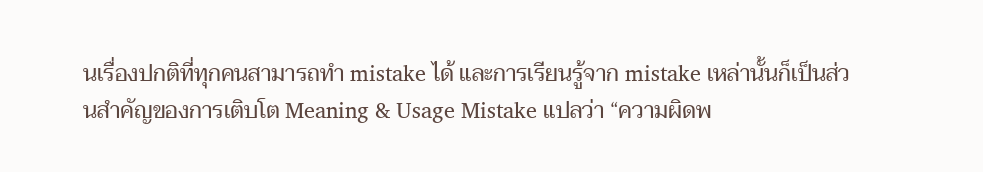นเรื่องปกติที่ทุกคนสามารถทำ mistake ได้ และการเรียนรู้จาก mistake เหล่านั้นก็เป็นส่วนสำคัญของการเติบโต Meaning & Usage Mistake แปลว่า “ความผิดพ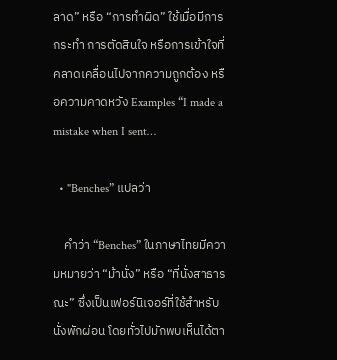ลาด” หรือ “การทำผิด” ใช้เมื่อมีการกระทำ การตัดสินใจ หรือการเข้าใจที่คลาดเคลื่อนไปจากความถูกต้อง หรือความคาดหวัง Examples “I made a mistake when I sent…

  • "Benches” แปลว่า

    คำว่า “Benches” ในภาษาไทยมีความหมายว่า “ม้านั่ง” หรือ “ที่นั่งสาธารณะ” ซึ่งเป็นเฟอร์นิเจอร์ที่ใช้สำหรับนั่งพักผ่อน โดยทั่วไปมักพบเห็นได้ตา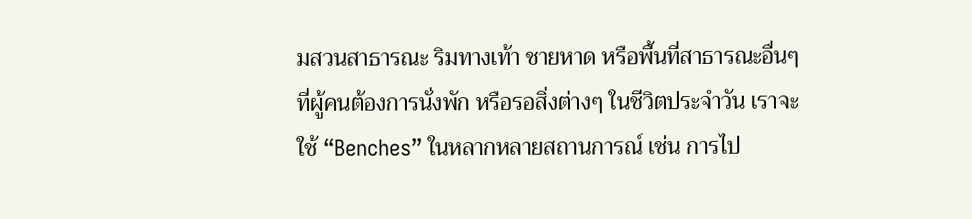มสวนสาธารณะ ริมทางเท้า ชายหาด หรือพื้นที่สาธารณะอื่นๆ ที่ผู้คนต้องการนั่งพัก หรือรอสิ่งต่างๆ ในชีวิตประจำวัน เราจะใช้ “Benches” ในหลากหลายสถานการณ์ เช่น การไป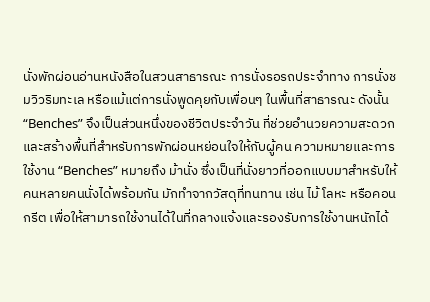นั่งพักผ่อนอ่านหนังสือในสวนสาธารณะ การนั่งรอรถประจำทาง การนั่งชมวิวริมทะเล หรือแม้แต่การนั่งพูดคุยกับเพื่อนๆ ในพื้นที่สาธารณะ ดังนั้น “Benches” จึงเป็นส่วนหนึ่งของชีวิตประจำวัน ที่ช่วยอำนวยความสะดวกและสร้างพื้นที่สำหรับการพักผ่อนหย่อนใจให้กับผู้คน ความหมายและการใช้งาน “Benches” หมายถึง ม้านั่ง ซึ่งเป็นที่นั่งยาวที่ออกแบบมาสำหรับให้คนหลายคนนั่งได้พร้อมกัน มักทำจากวัสดุที่ทนทาน เช่น ไม้ โลหะ หรือคอนกรีต เพื่อให้สามารถใช้งานได้ในที่กลางแจ้งและรองรับการใช้งานหนักได้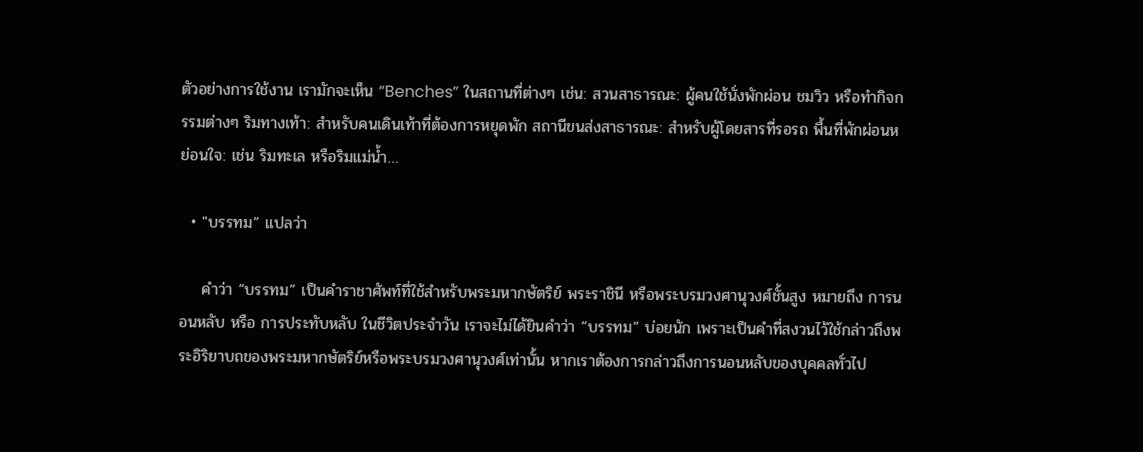ตัวอย่างการใช้งาน เรามักจะเห็น “Benches” ในสถานที่ต่างๆ เช่น: สวนสาธารณะ: ผู้คนใช้นั่งพักผ่อน ชมวิว หรือทำกิจกรรมต่างๆ ริมทางเท้า: สำหรับคนเดินเท้าที่ต้องการหยุดพัก สถานีขนส่งสาธารณะ: สำหรับผู้โดยสารที่รอรถ พื้นที่พักผ่อนหย่อนใจ: เช่น ริมทะเล หรือริมแม่น้ำ…

  • "บรรทม” แปลว่า

    คำว่า “บรรทม” เป็นคำราชาศัพท์ที่ใช้สำหรับพระมหากษัตริย์ พระราชินี หรือพระบรมวงศานุวงศ์ชั้นสูง หมายถึง การนอนหลับ หรือ การประทับหลับ ในชีวิตประจำวัน เราจะไม่ได้ยินคำว่า “บรรทม” บ่อยนัก เพราะเป็นคำที่สงวนไว้ใช้กล่าวถึงพระอิริยาบถของพระมหากษัตริย์หรือพระบรมวงศานุวงศ์เท่านั้น หากเราต้องการกล่าวถึงการนอนหลับของบุคคลทั่วไป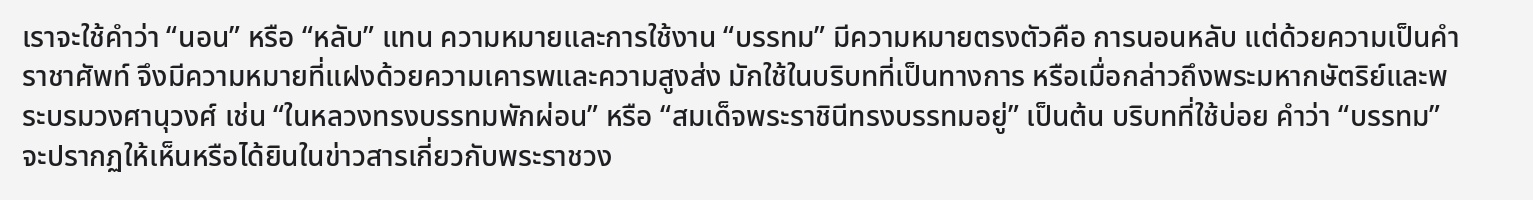เราจะใช้คำว่า “นอน” หรือ “หลับ” แทน ความหมายและการใช้งาน “บรรทม” มีความหมายตรงตัวคือ การนอนหลับ แต่ด้วยความเป็นคำราชาศัพท์ จึงมีความหมายที่แฝงด้วยความเคารพและความสูงส่ง มักใช้ในบริบทที่เป็นทางการ หรือเมื่อกล่าวถึงพระมหากษัตริย์และพระบรมวงศานุวงศ์ เช่น “ในหลวงทรงบรรทมพักผ่อน” หรือ “สมเด็จพระราชินีทรงบรรทมอยู่” เป็นต้น บริบทที่ใช้บ่อย คำว่า “บรรทม” จะปรากฏให้เห็นหรือได้ยินในข่าวสารเกี่ยวกับพระราชวง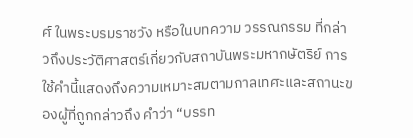ศ์ ในพระบรมราชวัง หรือในบทความ วรรณกรรม ที่กล่าวถึงประวัติศาสตร์เกี่ยวกับสถาบันพระมหากษัตริย์ การใช้คำนี้แสดงถึงความเหมาะสมตามกาลเทศะและสถานะของผู้ที่ถูกกล่าวถึง คำว่า “บรรท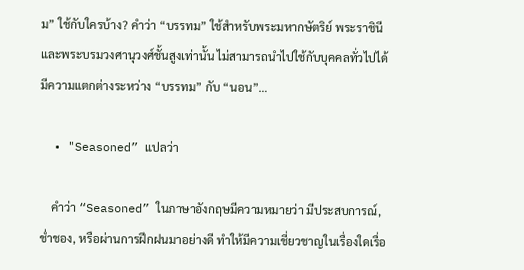ม” ใช้กับใครบ้าง? คำว่า “บรรทม” ใช้สำหรับพระมหากษัตริย์ พระราชินี และพระบรมวงศานุวงศ์ชั้นสูงเท่านั้น ไม่สามารถนำไปใช้กับบุคคลทั่วไปได้ มีความแตกต่างระหว่าง “บรรทม” กับ “นอน”…

  • "Seasoned” แปลว่า

    คำว่า “Seasoned” ในภาษาอังกฤษมีความหมายว่า มีประสบการณ์, ช่ำชอง, หรือผ่านการฝึกฝนมาอย่างดี ทำให้มีความเชี่ยวชาญในเรื่องใดเรื่อ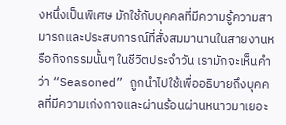งหนึ่งเป็นพิเศษ มักใช้กับบุคคลที่มีความรู้ความสามารถและประสบการณ์ที่สั่งสมมานานในสายงานหรือกิจกรรมนั้นๆ ในชีวิตประจำวัน เรามักจะเห็นคำว่า “Seasoned” ถูกนำไปใช้เพื่ออธิบายถึงบุคคลที่มีความเก่งกาจและผ่านร้อนผ่านหนาวมาเยอะ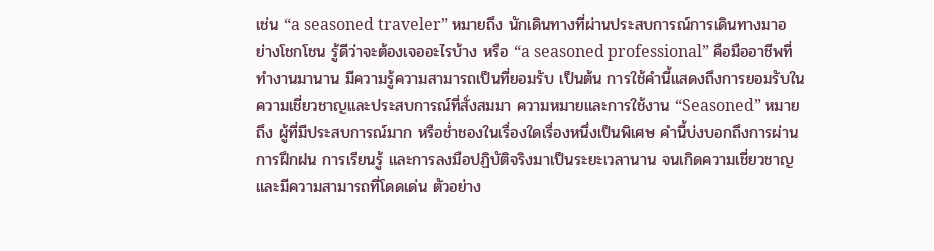เช่น “a seasoned traveler” หมายถึง นักเดินทางที่ผ่านประสบการณ์การเดินทางมาอย่างโชกโชน รู้ดีว่าจะต้องเจออะไรบ้าง หรือ “a seasoned professional” คือมืออาชีพที่ทำงานมานาน มีความรู้ความสามารถเป็นที่ยอมรับ เป็นต้น การใช้คำนี้แสดงถึงการยอมรับในความเชี่ยวชาญและประสบการณ์ที่สั่งสมมา ความหมายและการใช้งาน “Seasoned” หมายถึง ผู้ที่มีประสบการณ์มาก หรือช่ำชองในเรื่องใดเรื่องหนึ่งเป็นพิเศษ คำนี้บ่งบอกถึงการผ่านการฝึกฝน การเรียนรู้ และการลงมือปฏิบัติจริงมาเป็นระยะเวลานาน จนเกิดความเชี่ยวชาญและมีความสามารถที่โดดเด่น ตัวอย่าง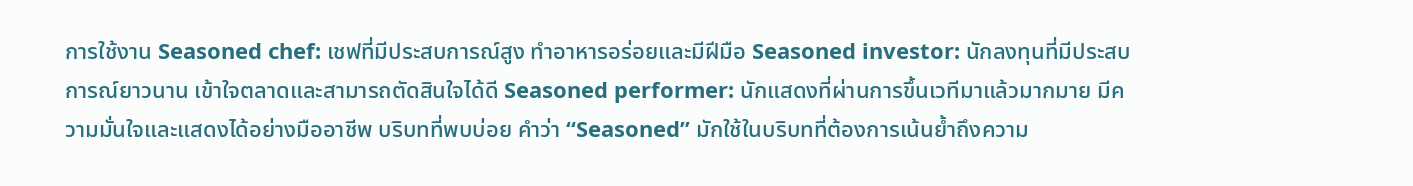การใช้งาน Seasoned chef: เชฟที่มีประสบการณ์สูง ทำอาหารอร่อยและมีฝีมือ Seasoned investor: นักลงทุนที่มีประสบการณ์ยาวนาน เข้าใจตลาดและสามารถตัดสินใจได้ดี Seasoned performer: นักแสดงที่ผ่านการขึ้นเวทีมาแล้วมากมาย มีความมั่นใจและแสดงได้อย่างมืออาชีพ บริบทที่พบบ่อย คำว่า “Seasoned” มักใช้ในบริบทที่ต้องการเน้นย้ำถึงความ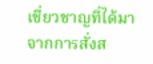เชี่ยวชาญที่ได้มาจากการสั่งส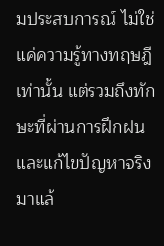มประสบการณ์ ไม่ใช่แค่ความรู้ทางทฤษฎีเท่านั้น แต่รวมถึงทักษะที่ผ่านการฝึกฝนและแก้ไขปัญหาจริงมาแล้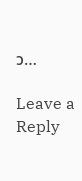ว…

Leave a Reply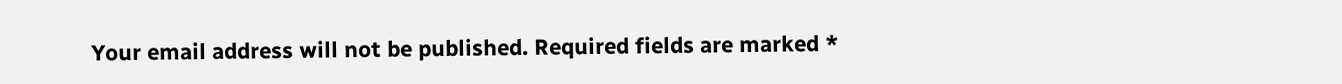Your email address will not be published. Required fields are marked *